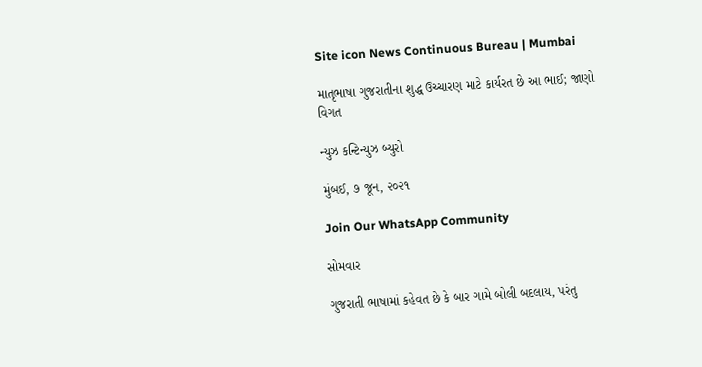Site icon News Continuous Bureau | Mumbai

માતૃભાષા ગુજરાતીના શુદ્ધ ઉચ્ચારણ માટે કાર્યરત છે આ ભાઈ; જાણો વિગત

ન્યુઝ કન્ટિન્યુઝ બ્યુરો

મુંબઈ, ૭ જૂન, ૨૦૨૧

Join Our WhatsApp Community

સોમવાર

ગુજરાતી ભાષામાં કહેવત છે કે બાર ગામે બોલી બદલાય, પરંતુ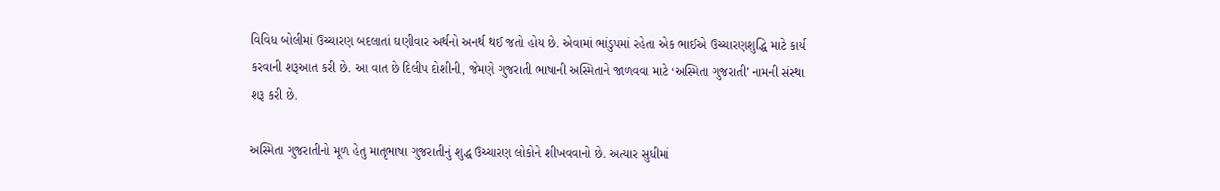વિવિધ બોલીમાં ઉચ્ચારણ બદલાતાં ઘણીવાર અર્થનો અનર્થ થઈ જતો હોય છે. એવામાં ભાંડુપમાં રહેતા એક ભાઈએ ઉચ્ચારણશુદ્ધિ માટે કાર્ય કરવાની શરૂઆત કરી છે. આ વાત છે દિલીપ દોશીની, જેમણે ગુજરાતી ભાષાની અસ્મિતાને જાળવવા માટે ‘અસ્મિતા ગુજરાતી’ નામની સંસ્થા શરૂ કરી છે.

અસ્મિતા ગુજરાતીનો મૂળ હેતુ માતૃભાષા ગુજરાતીનું શુદ્ધ ઉચ્ચારણ લોકોને શીખવવાનો છે. અત્યાર સુધીમાં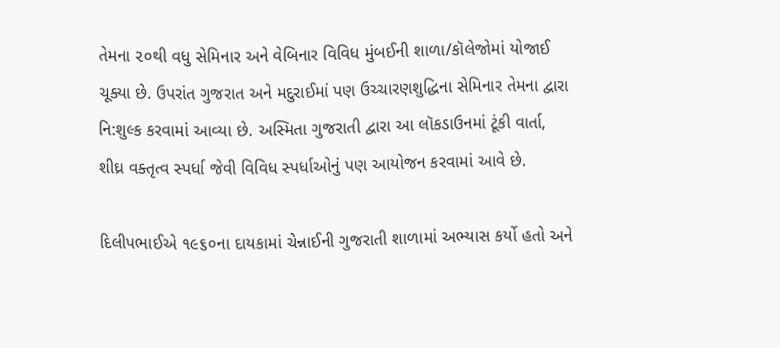તેમના ૨૦થી વધુ સેમિનાર અને વેબિનાર વિવિધ મુંબઈની શાળા/કૉલેજોમાં યોજાઈ ચૂક્યા છે. ઉપરાંત ગુજરાત અને મદુરાઈમાં પણ ઉચ્ચારણશુદ્ધિના સેમિનાર તેમના દ્વારા નિ:શુલ્ક કરવામાં આવ્યા છે. અસ્મિતા ગુજરાતી દ્વારા આ લૉકડાઉનમાં ટૂંકી વાર્તા, શીઘ્ર વક્તૃત્વ સ્પર્ધા જેવી વિવિધ સ્પર્ધાઓનું પણ આયોજન કરવામાં આવે છે.

દિલીપભાઈએ ૧૯૬૦ના દાયકામાં ચેન્નાઈની ગુજરાતી શાળામાં અભ્યાસ કર્યો હતો અને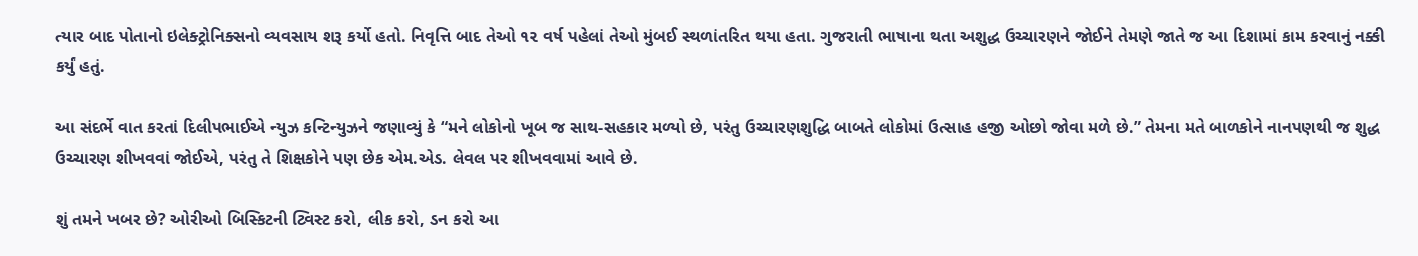ત્યાર બાદ પોતાનો ઇલેક્ટ્રોનિક્સનો વ્યવસાય શરૂ કર્યો હતો. નિવૃત્તિ બાદ તેઓ ૧૨ વર્ષ પહેલાં તેઓ મુંબઈ સ્થળાંતરિત થયા હતા. ગુજરાતી ભાષાના થતા અશુદ્ધ ઉચ્ચારણને જોઈને તેમણે જાતે જ આ દિશામાં કામ કરવાનું નક્કી કર્યું હતું.

આ સંદર્ભે વાત કરતાં દિલીપભાઈએ ન્યુઝ કન્ટિન્યુઝને જણાવ્યું કે “મને લોકોનો ખૂબ જ સાથ-સહકાર મળ્યો છે, પરંતુ ઉચ્ચારણશુદ્ધિ બાબતે લોકોમાં ઉત્સાહ હજી ઓછો જોવા મળે છે.” તેમના મતે બાળકોને નાનપણથી જ શુદ્ધ ઉચ્ચારણ શીખવવાં જોઈએ, પરંતુ તે શિક્ષકોને પણ છેક એમ.એડ. લેવલ પર શીખવવામાં આવે છે.

શું તમને ખબર છે? ઓરીઓ બિસ્કિટની ટ્વિસ્ટ કરો, લીક કરો, ડન કરો આ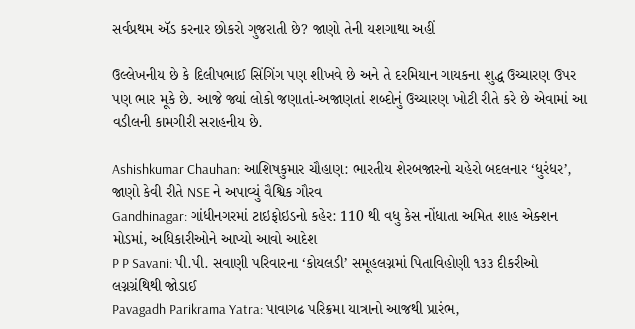સર્વપ્રથમ ઍડ કરનાર છોકરો ગુજરાતી છે? જાણો તેની યશગાથા અહીં

ઉલ્લેખનીય છે કે દિલીપભાઈ સિંગિંગ પણ શીખવે છે અને તે દરમિયાન ગાયકના શુદ્ધ ઉચ્ચારણ ઉપર પણ ભાર મૂકે છે. આજે જ્યાં લોકો જણાતાં-અજાણતાં શબ્દોનું ઉચ્ચારણ ખોટી રીતે કરે છે એવામાં આ વડીલની કામગીરી સરાહનીય છે.

Ashishkumar Chauhan: આશિષકુમાર ચૌહાણ: ભારતીય શેરબજારનો ચહેરો બદલનાર ‘ધુરંધર’, જાણો કેવી રીતે NSE ને અપાવ્યું વૈશ્વિક ગૌરવ
Gandhinagar: ગાંધીનગરમાં ટાઇફોઇડનો કહેર: 110 થી વધુ કેસ નોંધાતા અમિત શાહ એક્શન મોડમાં, અધિકારીઓને આપ્યો આવો આદેશ
P P Savani: પી.પી. સવાણી પરિવારના ‘કોયલડી’ સમૂહલગ્નમાં પિતાવિહોણી ૧૩૩ દીકરીઓ લગ્નગ્રંથિથી જોડાઈ
Pavagadh Parikrama Yatra: પાવાગઢ પરિક્રમા યાત્રાનો આજથી પ્રારંભ,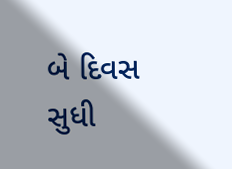બે દિવસ સુધી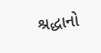શ્રદ્ધાનો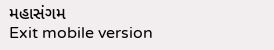મહાસંગમ
Exit mobile version